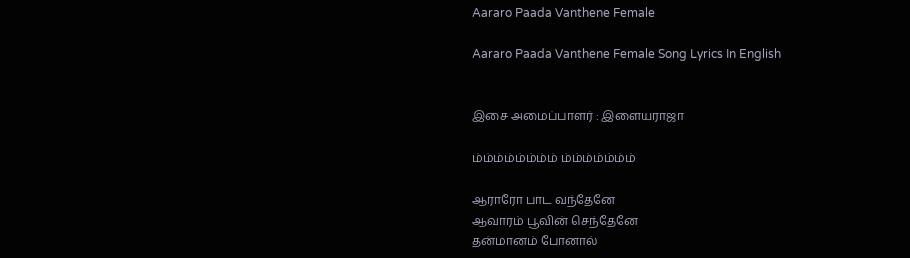Aararo Paada Vanthene Female

Aararo Paada Vanthene Female Song Lyrics In English


இசை அமைப்பாளர் : இளையராஜா

ம்ம்ம்ம்ம்ம்ம்ம் ம்ம்ம்ம்ம்ம்ம்

ஆராரோ பாட வந்தேனே
ஆவாரம் பூவின் செந்தேனே
தன்மானம் போனால்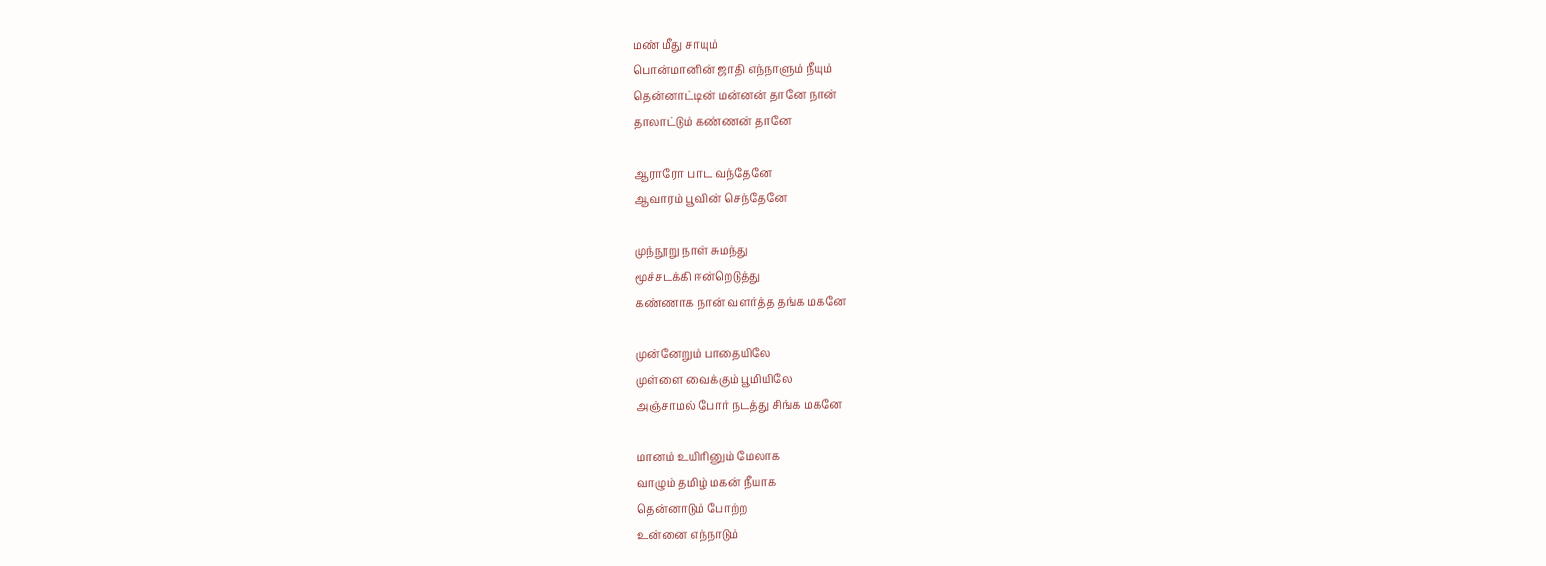மண் மீது சாயும்
பொன்மானின் ஜாதி எந்நாளும் நீயும்
தென்னாட்டின் மன்னன் தானே நான்
தாலாட்டும் கண்ணன் தானே

ஆராரோ பாட வந்தேனே
ஆவாரம் பூவின் செந்தேனே

முந்நூறு நாள் சுமந்து
மூச்சடக்கி ஈன்றெடுத்து
கண்ணாக நான் வளர்த்த தங்க மகனே

முன்னேறும் பாதையிலே
முள்ளை வைக்கும் பூமியிலே
அஞ்சாமல் போர் நடத்து சிங்க மகனே

மானம் உயிரினும் மேலாக
வாழும் தமிழ் மகன் நீயாக
தென்னாடும் போற்ற
உன்னை எந்நாடும்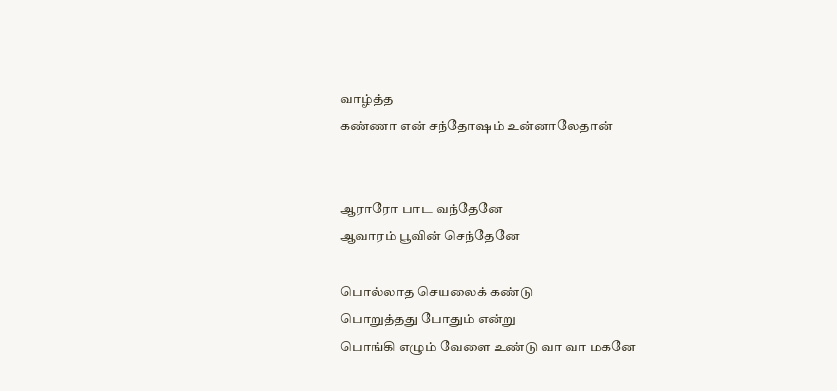வாழ்த்த
கண்ணா என் சந்தோஷம் உன்னாலேதான்


ஆராரோ பாட வந்தேனே
ஆவாரம் பூவின் செந்தேனே

பொல்லாத செயலைக் கண்டு
பொறுத்தது போதும் என்று
பொங்கி எழும் வேளை உண்டு வா வா மகனே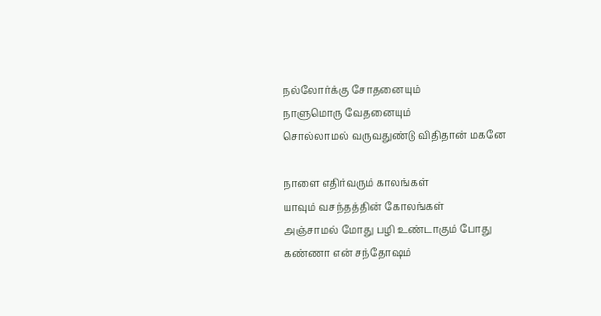நல்லோர்க்கு சோதனையும்
நாளுமொரு வேதனையும்
சொல்லாமல் வருவதுண்டு விதிதான் மகனே

நாளை எதிர்வரும் காலங்கள்
யாவும் வசந்தத்தின் கோலங்கள்
அஞ்சாமல் மோது பழி உண்டாகும் போது
கண்ணா என் சந்தோஷம்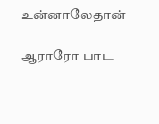உன்னாலேதான்

ஆராரோ பாட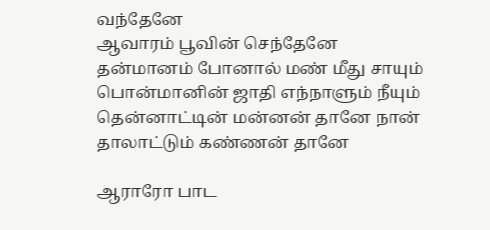வந்தேனே
ஆவாரம் பூவின் செந்தேனே
தன்மானம் போனால் மண் மீது சாயும்
பொன்மானின் ஜாதி எந்நாளும் நீயும்
தென்னாட்டின் மன்னன் தானே நான்
தாலாட்டும் கண்ணன் தானே

ஆராரோ பாட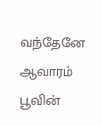வந்தேனே
ஆவாரம் பூவின்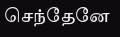செந்தேனே